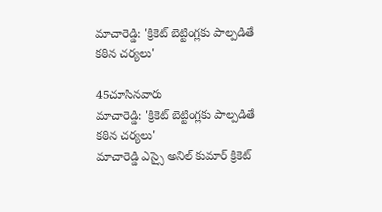మాచారెడ్డి: 'క్రికెట్ బెట్టింగ్లకు పాల్పడితే కఠిన చర్యలు'

45చూసినవారు
మాచారెడ్డి: 'క్రికెట్ బెట్టింగ్లకు పాల్పడితే కఠిన చర్యలు'
మాచారెడ్డి ఎస్సై అనిల్ కుమార్ క్రికెట్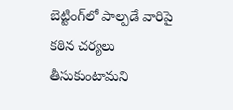బెట్టింగ్‌లో పాల్పడే వారిపై కఠిన చర్యలు తీసుకుంటామని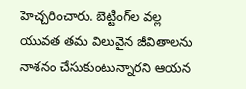హెచ్చరించారు. బెట్టింగ్‌ల వల్ల యువత తమ విలువైన జీవితాలను నాశనం చేసుకుంటున్నారని ఆయన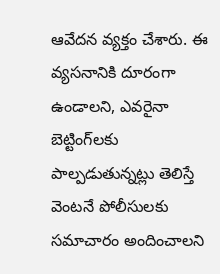ఆవేదన వ్యక్తం చేశారు. ఈ వ్యసనానికి దూరంగా ఉండాలని, ఎవరైనా బెట్టింగ్‌లకు పాల్పడుతున్నట్లు తెలిస్తే వెంటనే పోలీసులకు సమాచారం అందించాలని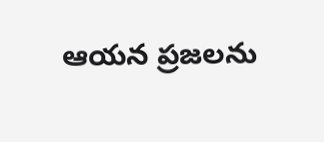ఆయన ప్రజలను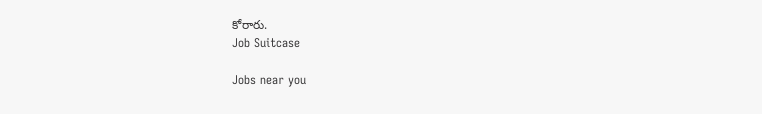కోరారు.
Job Suitcase

Jobs near you